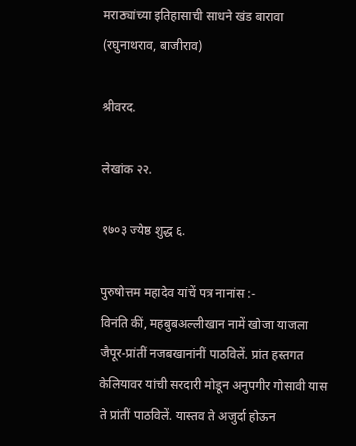मराठ्यांच्या इतिहासाची साधने खंड बारावा (रघुनाथराव, बाजीराव)

श्रीवरद.

लेखांक २२.

१७०३ ज्येष्ठ शुद्ध ६.

पुरुषोत्तम महादेव यांचें पत्र नानांस :-
विनंति कीं, महबुबअल्लीखान नामें खोजा याजला जैपूर-प्रांतीं नजबखानांनीं पाठविलें. प्रांत हस्तगत केलियावर यांची सरदारी मोडून अनुपगीर गोसावी यास ते प्रांतीं पाठविलें. यास्तव ते अजुर्दा होऊन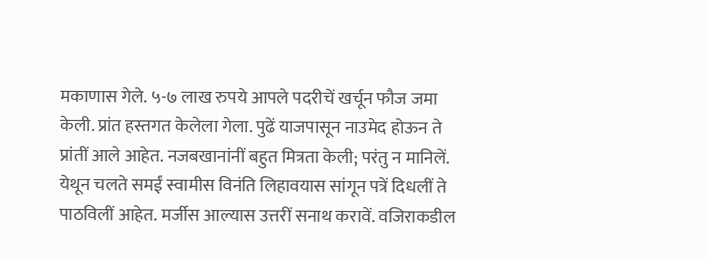मकाणास गेले. ५-७ लाख रुपये आपले पदरीचें खर्चून फौज जमा केली. प्रांत हस्तगत केलेला गेला. पुढें याजपासून नाउमेद होऊन ते प्रांतीं आले आहेत. नजबखानांनीं बहुत मित्रता केली; परंतु न मानिलें. येथून चलते समईं स्वामीस विनंति लिहावयास सांगून पत्रें दिधलीं ते पाठविलीं आहेत. मर्जीस आल्यास उत्तरीं सनाथ करावें. वजिराकडील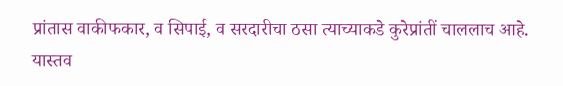प्रांतास वाकीफकार, व सिपाई, व सरदारीचा ठसा त्याच्याकडे कुरेप्रांतीं चाललाच आहे. यास्तव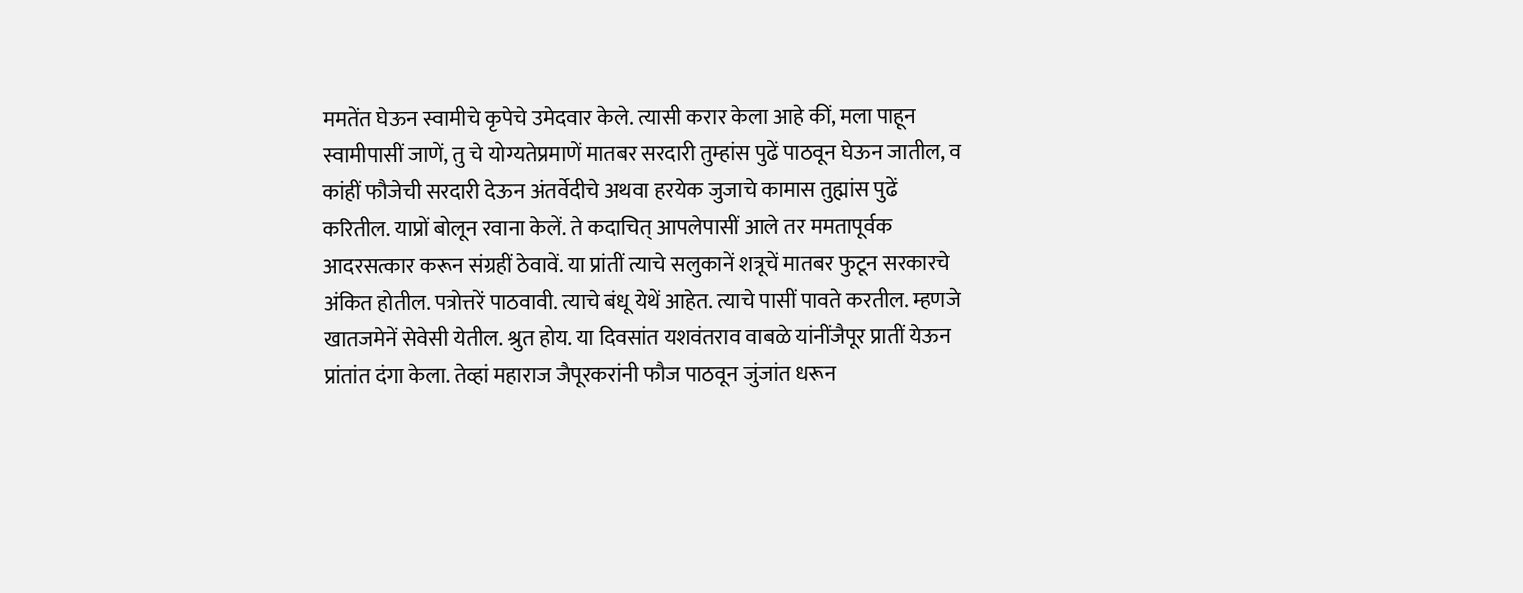ममतेंत घेऊन स्वामीचे कृपेचे उमेदवार केले. त्यासी करार केला आहे कीं, मला पाहून स्वामीपासीं जाणें, तु चे योग्यतेप्रमाणें मातबर सरदारी तुम्हांस पुढें पाठवून घेऊन जातील, व कांहीं फौजेची सरदारी देऊन अंतर्वेदीचे अथवा हरयेक जुजाचे कामास तुह्मांस पुढें करितील. याप्रों बोलून रवाना केलें. ते कदाचित् आपलेपासीं आले तर ममतापूर्वक आदरसत्कार करून संग्रहीं ठेवावें. या प्रांतीं त्याचे सलुकानें शत्रूचें मातबर फुटून सरकारचे अंकित होतील. पत्रोत्तरें पाठवावी. त्याचे बंधू येथें आहेत. त्याचे पासीं पावते करतील. म्हणजे खातजमेनें सेवेसी येतील. श्रुत होय. या दिवसांत यशवंतराव वाबळे यांनींजैपूर प्रातीं येऊन प्रांतांत दंगा केला. तेव्हां महाराज जैपूरकरांनी फौज पाठवून जुंजांत धरून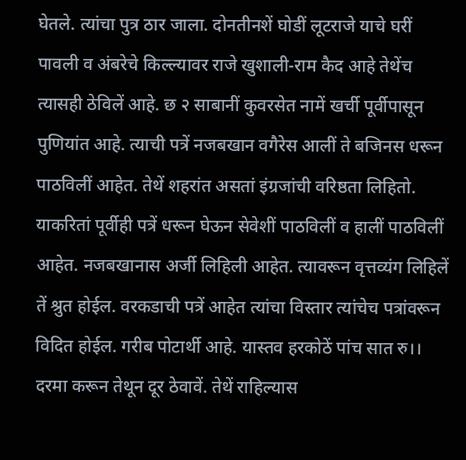घेतले. त्यांचा पुत्र ठार जाला. दोनतीनशें घोडीं लूटराजे याचे घरीं पावली व अंबरेचे किल्ल्यावर राजे खुशाली-राम कैद आहे तेथेंच त्यासही ठेविलें आहे. छ २ साबानीं कुवरसेत नामें खर्ची पूर्वीपासून पुणियांत आहे. त्याची पत्रें नजबखान वगैरेस आलीं ते बजिनस धरून पाठविलीं आहेत. तेथें शहरांत असतां इंग्रजांची वरिष्ठता लिहितो. याकरितां पूर्वीही पत्रें धरून घेऊन सेवेशीं पाठविलीं व हालीं पाठविलीं आहेत. नजबखानास अर्जी लिहिली आहेत. त्यावरून वृत्तव्यंग लिहिलें तें श्रुत होईल. वरकडाची पत्रें आहेत त्यांचा विस्तार त्यांचेच पत्रांवरून विदित होईल. गरीब पोटार्थी आहे. यास्तव हरकोठें पांच सात रु।। दरमा करून तेथून दूर ठेवावें. तेथें राहिल्यास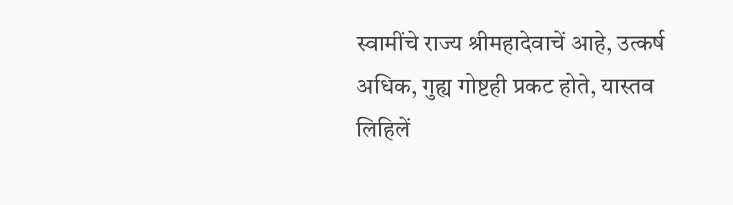स्वामींचे राज्य श्रीमहादेवाचें आहे, उत्कर्ष अधिक, गुह्य गोष्टही प्रकट होते, यास्तव लिहिलें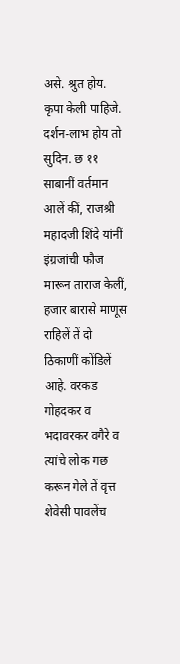असे. श्रुत होय. कृपा केली पाहिजे. दर्शन-लाभ होय तो सुदिन. छ ११ साबानीं वर्तमान आलें कीं, राजश्री महादजी शिंदे यांनीं इंग्रजांची फौज मारून ताराज केलीं, हजार बारासे माणूस राहिलें तें दो ठिकाणीं कोंडिलें आहे. वरकड गोहदकर व भदावरकर वगैरे व त्यांचे लोक गछ करून गेले तें वृत्त शेवेसी पावलेंच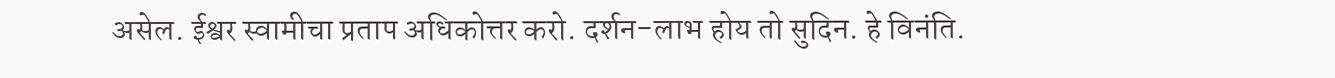असेल. ईश्वर स्वामीचा प्रताप अधिकोत्तर करो. दर्शन-लाभ होय तो सुदिन. हे विनंति.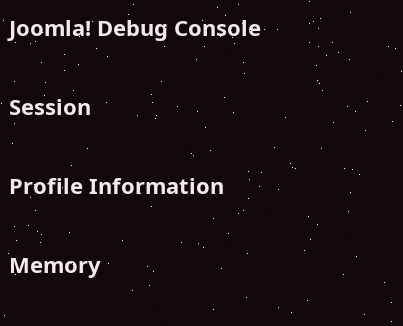Joomla! Debug Console

Session

Profile Information

Memory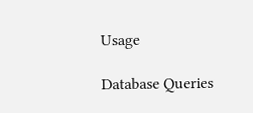Usage

Database Queries